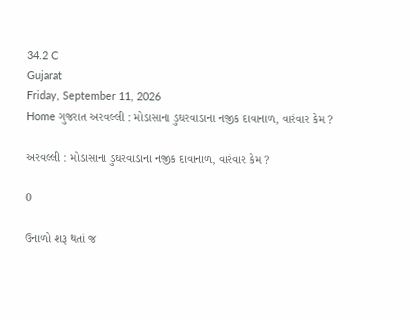34.2 C
Gujarat
Friday, September 11, 2026
Home ગુજરાત અરવલ્લી : મોડાસાના ડુઘરવાડાના નજીક દાવાનાળ, વારંવાર કેમ ?

અરવલ્લી : મોડાસાના ડુઘરવાડાના નજીક દાવાનાળ, વારંવાર કેમ ?

0

ઉનાળો શરૂ થતાં જ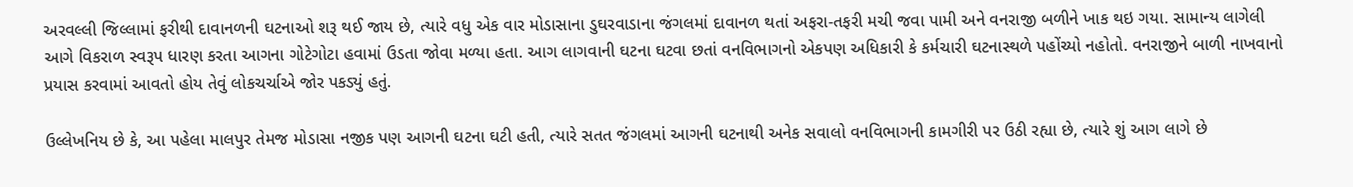અરવલ્લી જિલ્લામાં ફરીથી દાવાનળની ઘટનાઓ શરૂ થઈ જાય છે, ત્યારે વધુ એક વાર મોડાસાના ડુઘરવાડાના જંગલમાં દાવાનળ થતાં અફરા-તફરી મચી જવા પામી અને વનરાજી બળીને ખાક થઇ ગયા. સામાન્ય લાગેલી આગે વિકરાળ સ્વરૂપ ધારણ કરતા આગના ગોટેગોટા હવામાં ઉડતા જોવા મળ્યા હતા. આગ લાગવાની ઘટના ઘટવા છતાં વનવિભાગનો એકપણ અધિકારી કે કર્મચારી ઘટનાસ્થળે પહોંચ્યો નહોતો. વનરાજીને બાળી નાખવાનો પ્રયાસ કરવામાં આવતો હોય તેવું લોકચર્ચાએ જોર પકડ્યું હતું.

ઉલ્લેખનિય છે કે, આ પહેલા માલપુર તેમજ મોડાસા નજીક પણ આગની ઘટના ઘટી હતી, ત્યારે સતત જંગલમાં આગની ઘટનાથી અનેક સવાલો વનવિભાગની કામગીરી પર ઉઠી રહ્યા છે, ત્યારે શું આગ લાગે છે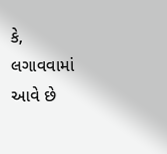કે, લગાવવામાં આવે છે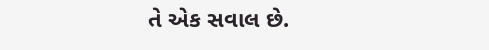તે એક સવાલ છે.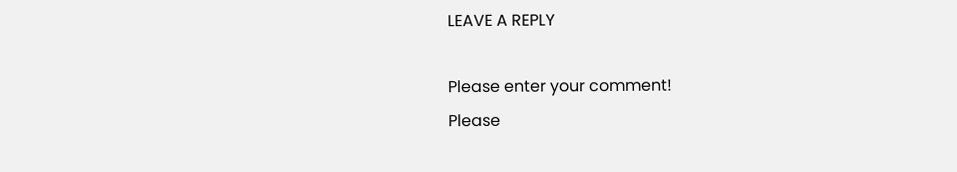LEAVE A REPLY

Please enter your comment!
Please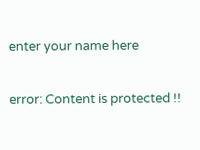enter your name here

error: Content is protected !!